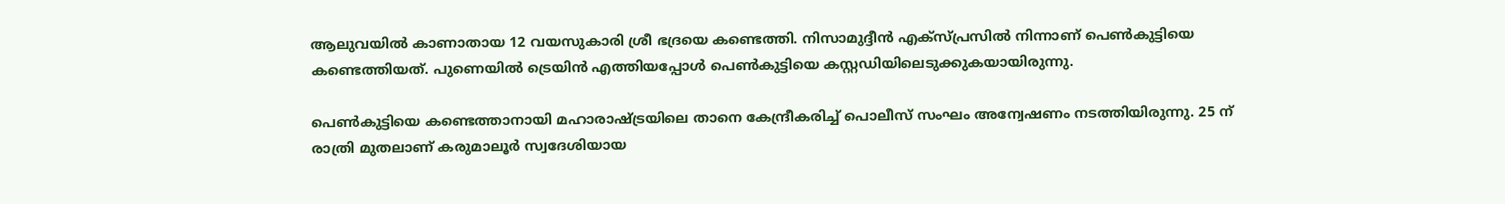ആലുവയിൽ കാണാതായ 12 വയസുകാരി ശ്രീ ഭദ്രയെ കണ്ടെത്തി. നിസാമുദ്ദീൻ എക്സ്പ്രസിൽ നിന്നാണ് പെൺകുട്ടിയെ കണ്ടെത്തിയത്. പുണെയില്‍ ട്രെയിന്‍ എത്തിയപ്പോള്‍ പെണ്‍കുട്ടിയെ കസ്റ്റഡിയിലെടുക്കുകയായിരുന്നു.

പെണ്‍കുട്ടിയെ കണ്ടെത്താനായി മഹാരാഷ്ട്രയിലെ താനെ കേന്ദ്രീകരിച്ച് പൊലീസ് സംഘം അന്വേഷണം നടത്തിയിരുന്നു. 25 ന് രാത്രി മുതലാണ് കരുമാലൂർ സ്വദേശിയായ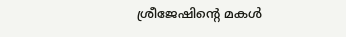ശ്രീജേഷിന്റെ മകൾ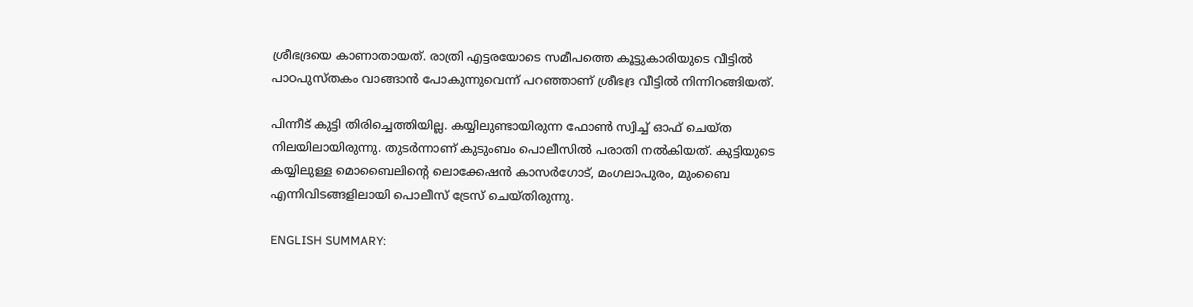ശ്രീഭദ്രയെ കാണാതായത്. രാത്രി എട്ടരയോടെ സമീപത്തെ കൂട്ടുകാരിയുടെ വീട്ടിൽ‌ പാഠപുസ്തകം വാങ്ങാൻ പോകുന്നുവെന്ന് പറഞ്ഞാണ് ശ്രീഭദ്ര വീട്ടിൽ നിന്നിറങ്ങിയത്.

പിന്നീട് കുട്ടി തിരിച്ചെത്തിയില്ല. കയ്യിലുണ്ടായിരുന്ന ഫോൺ സ്വിച്ച് ഓഫ് ചെയ്ത നിലയിലായിരുന്നു. തുടർന്നാണ് കുടുംബം പൊലീസിൽ പരാതി നൽകിയത്. കുട്ടിയുടെ കയ്യിലുള്ള മൊബൈലിന്‍റെ ലൊക്കേഷന്‍ കാസർഗോട്, മംഗലാപുരം, മുംബൈ എന്നിവിടങ്ങളിലായി പൊലീസ് ട്രേസ് ചെയ്തിരുന്നു.

ENGLISH SUMMARY: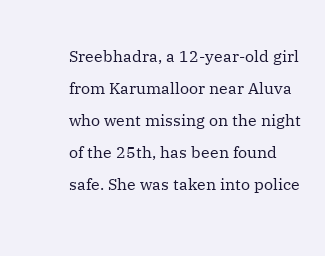Sreebhadra, a 12-year-old girl from Karumalloor near Aluva who went missing on the night of the 25th, has been found safe. She was taken into police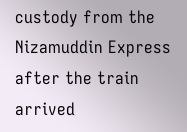custody from the Nizamuddin Express after the train arrived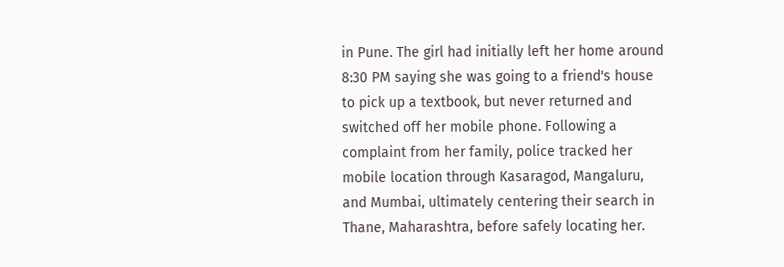in Pune. The girl had initially left her home around 8:30 PM saying she was going to a friend's house to pick up a textbook, but never returned and switched off her mobile phone. Following a complaint from her family, police tracked her mobile location through Kasaragod, Mangaluru, and Mumbai, ultimately centering their search in Thane, Maharashtra, before safely locating her.